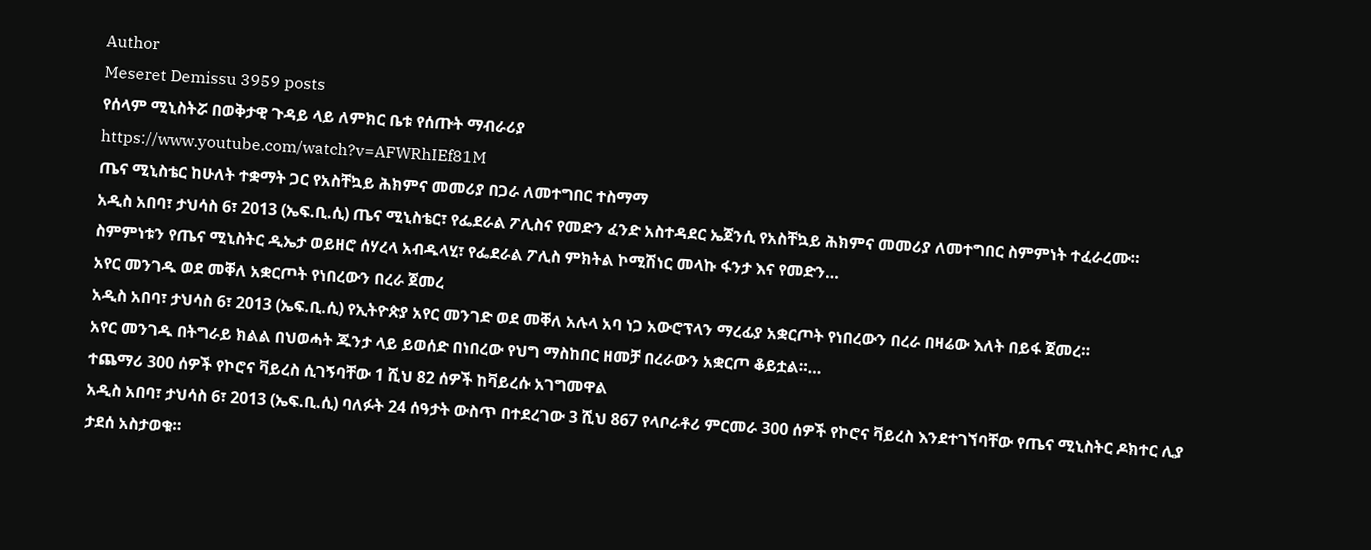Author
Meseret Demissu 3959 posts
የሰላም ሚኒስትሯ በወቅታዊ ጉዳይ ላይ ለምክር ቤቱ የሰጡት ማብራሪያ
https://www.youtube.com/watch?v=AFWRhIEf81M
ጤና ሚኒስቴር ከሁለት ተቋማት ጋር የአስቸኳይ ሕክምና መመሪያ በጋራ ለመተግበር ተስማማ
አዲስ አበባ፣ ታህሳስ 6፣ 2013 (ኤፍ.ቢ.ሲ) ጤና ሚኒስቴር፣ የፌደራል ፖሊስና የመድን ፈንድ አስተዳደር ኤጀንሲ የአስቸኳይ ሕክምና መመሪያ ለመተግበር ስምምነት ተፈራረሙ።
ስምምነቱን የጤና ሚኒስትር ዲኤታ ወይዘሮ ሰሃረላ አብዱላሂ፣ የፌደራል ፖሊስ ምክትል ኮሚሽነር መላኩ ፋንታ እና የመድን…
አየር መንገዱ ወደ መቐለ አቋርጦት የነበረውን በረራ ጀመረ
አዲስ አበባ፣ ታህሳስ 6፣ 2013 (ኤፍ.ቢ.ሲ) የኢትዮጵያ አየር መንገድ ወደ መቐለ አሉላ አባ ነጋ አውሮፕላን ማረፊያ አቋርጦት የነበረውን በረራ በዛሬው እለት በይፋ ጀመረ።
አየር መንገዱ በትግራይ ክልል በህወሓት ጁንታ ላይ ይወሰድ በነበረው የህግ ማስከበር ዘመቻ በረራውን አቋርጦ ቆይቷል።…
ተጨማሪ 300 ሰዎች የኮሮና ቫይረስ ሲገኝባቸው 1 ሺህ 82 ሰዎች ከቫይረሱ አገግመዋል
አዲስ አበባ፣ ታህሳስ 6፣ 2013 (ኤፍ.ቢ.ሲ) ባለፉት 24 ሰዓታት ውስጥ በተደረገው 3 ሺህ 867 የላቦራቶሪ ምርመራ 300 ሰዎች የኮሮና ቫይረስ እንደተገኘባቸው የጤና ሚኒስትር ዶክተር ሊያ ታደሰ አስታወቁ።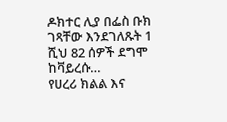ዶክተር ሊያ በፌስ ቡክ ገጻቸው እንደገለጹት 1 ሺህ 82 ሰዎች ደግሞ ከቫይረሱ…
የሀረሪ ክልል እና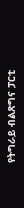የትግራይ ብልጽግና ፓርቲ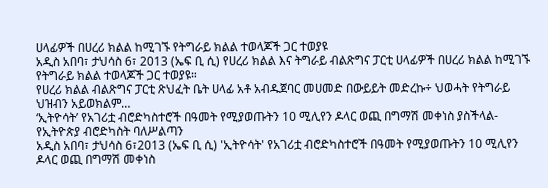ሀላፊዎች በሀረሪ ክልል ከሚገኙ የትግራይ ክልል ተወላጆች ጋር ተወያዩ
አዲስ አበባ፣ ታህሳስ 6፣ 2013 (ኤፍ ቢ ሲ) የሀረሪ ክልል እና ትግራይ ብልጽግና ፓርቲ ሀላፊዎች በሀረሪ ክልል ከሚገኙ የትግራይ ክልል ተወላጆች ጋር ተወያዩ።
የሀረሪ ክልል ብልጽግና ፓርቲ ጽህፈት ቤት ሀላፊ አቶ አብዱጀባር መሀመድ በውይይት መድረኩ÷ ህወሓት የትግራይ ህዝብን አይወክልም…
‘ኢትዮሳት’ የአገሪቷ ብሮድካስተሮች በዓመት የሚያወጡትን 10 ሚሊየን ዶላር ወጪ በግማሽ መቀነስ ያስችላል-የኢትዮጵያ ብሮድካስት ባለሥልጣን
አዲስ አበባ፣ ታህሳስ 6፣2013 (ኤፍ ቢ ሲ) 'ኢትዮሳት' የአገሪቷ ብሮድካስተሮች በዓመት የሚያወጡትን 10 ሚሊየን ዶላር ወጪ በግማሽ መቀነስ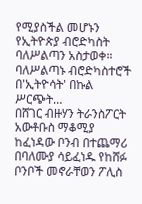የሚያስችል መሆኑን የኢትዮጵያ ብሮድካስት ባለሥልጣን አስታወቀ።
ባለሥልጣኑ ብሮድካስተሮች በ'ኢትዮሳት' በኩል ሥርጭት…
በሸገር ብዙሃን ትራንስፖርት አውቶቡስ ማቆሚያ ከፈነዳው ቦንብ በተጨማሪ በባለሙያ ሳይፈነዱ የከሸፉ ቦንቦች መኖራቸወን ፖሊስ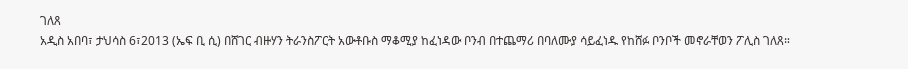ገለጸ
አዲስ አበባ፣ ታህሳስ 6፣2013 (ኤፍ ቢ ሲ) በሸገር ብዙሃን ትራንስፖርት አውቶቡስ ማቆሚያ ከፈነዳው ቦንብ በተጨማሪ በባለሙያ ሳይፈነዱ የከሸፉ ቦንቦች መኖራቸወን ፖሊስ ገለጸ።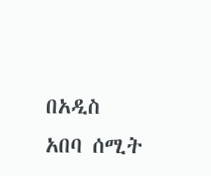በአዲስ አበባ ሰሚት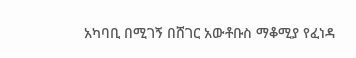አካባቢ በሚገኝ በሸገር አውቶቡስ ማቆሚያ የፈነዳ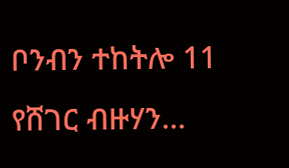ቦንብን ተከትሎ 11 የሸገር ብዙሃን…